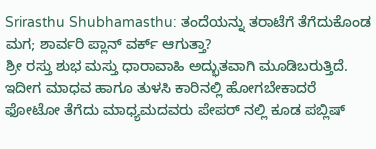Srirasthu Shubhamasthu: ತಂದೆಯನ್ನು ತರಾಟೆಗೆ ತೆಗೆದುಕೊಂಡ ಮಗ; ಶಾರ್ವರಿ ಪ್ಲಾನ್ ವರ್ಕ್ ಆಗುತ್ತಾ?
ಶ್ರೀ ರಸ್ತು ಶುಭ ಮಸ್ತು ಧಾರಾವಾಹಿ ಅದ್ಭುತವಾಗಿ ಮೂಡಿಬರುತ್ತಿದೆ. ಇದೀಗ ಮಾಧವ ಹಾಗೂ ತುಳಸಿ ಕಾರಿನಲ್ಲಿ ಹೋಗಬೇಕಾದರೆ ಫೋಟೋ ತೆಗೆದು ಮಾಧ್ಯಮದವರು ಪೇಪರ್ ನಲ್ಲಿ ಕೂಡ ಪಬ್ಲಿಷ್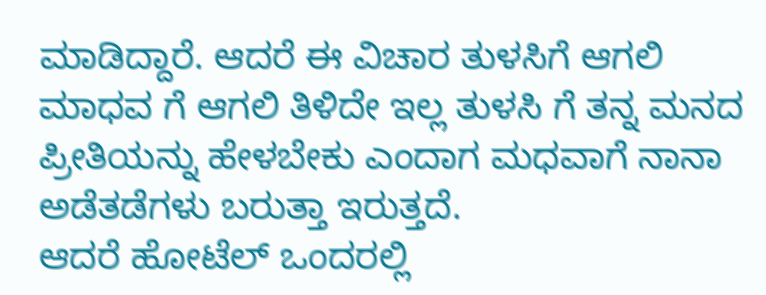ಮಾಡಿದ್ದಾರೆ. ಆದರೆ ಈ ವಿಚಾರ ತುಳಸಿಗೆ ಆಗಲಿ ಮಾಧವ ಗೆ ಆಗಲಿ ತಿಳಿದೇ ಇಲ್ಲ ತುಳಸಿ ಗೆ ತನ್ನ ಮನದ ಪ್ರೀತಿಯನ್ನು ಹೇಳಬೇಕು ಎಂದಾಗ ಮಧವಾಗೆ ನಾನಾ ಅಡೆತಡೆಗಳು ಬರುತ್ತಾ ಇರುತ್ತದೆ.
ಆದರೆ ಹೋಟೆಲ್ ಒಂದರಲ್ಲಿ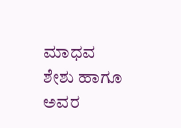ಮಾಧವ ಶೇಶು ಹಾಗೂ ಅವರ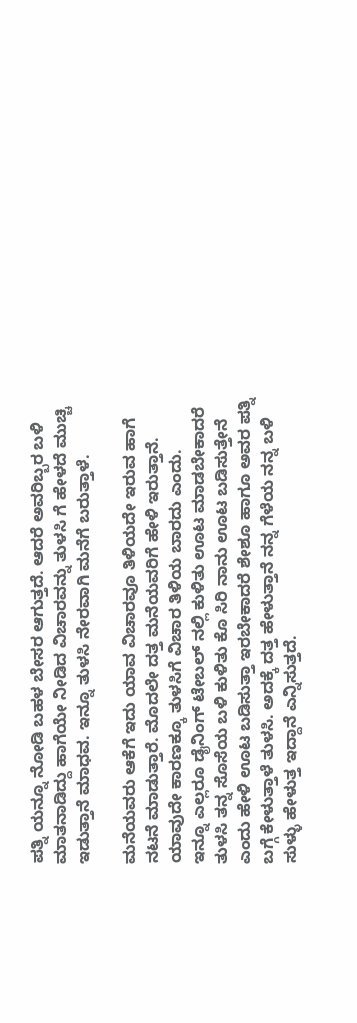ಪತ್ನಿ ಯನ್ನೂ ನೋಡಿ ಬಹಳ ಬೇಸರ ಆಗುತ್ತದೆ. ಆದರೆ ಅವರಿಬ್ಬರ ಬಳಿ ಮಾತನಾಡಿದ್ದು ಹಾಗೆಯೇ ನೀಡಿದ ವಿಚಾರವನ್ನು ತುಳಸಿ ಗೆ ಹೇಳದೆ ಮುಚ್ಚಿ ಇಡುತ್ತಾನೆ ಮಾಧವ. ಇನ್ನೂ ತುಳಸಿ ನೇರವಾಗಿ ಮನೆಗೆ ಬರುತ್ತಾಳೆ.

ಮನೆಯವರು ಆಕೆಗೆ ಇದು ಯಾವ ವಿಚಾರವೂ ತಿಳಿಯದೇ ಇರುವ ಹಾಗೆ ನಟನೆ ಮಾಡುತ್ತಾರೆ. ಮೊದಲೇ ದತ್ತ ಮನೆಯವರಿಗೆ ಹೇಳಿ ಇರುತ್ತಾನೆ. ಯಾವುದೇ ಕಾರಣಕ್ಕೂ ತುಳಸಿಗೆ ವಿಚಾರ ತಿಳಿಯ ಬಾರದು ಎಂದು.
ಇನ್ನೂ ಎಲ್ಲರೂ ಡೈನಿಂಗ್ ಟೇಬಲ್ ನಲ್ಲಿ ಕುಳಿತು ಊಟ ಮಾಡಬೇಕಾದರೆ ತುಳಸಿ ತನ್ನ ಸೊಸೆಯ ಬಳಿ ಕುಳಿತು ಕೊ ಸಿರಿ ನಾನು ಊಟ ಬಡಿಸುತ್ತೇನೆ ಎಂದು ಹೇಳಿ ಊಟ ಬಡಿಸುತ್ತಾ ಇರಬೇಕಾದರೆ ಶೇಶೂ ಹಾಗೂ ಅವರ ಪತ್ನಿ ಬಗ್ಗೆ ಕೇಳುತ್ತಾಳೆ ತುಳಸಿ. ಅದಕ್ಕೆ ದತ್ತ ಹೇಳುತ್ತಾನೆ ನನ್ನ ಗೆಳೆಯ ನನ್ನ ಬಳಿ ಸುಳ್ಳು ಹೇಳುತ್ತ ಇದ್ದಾನೆ ಎನ್ನಿಸುತ್ತದೆ.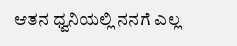ಆತನ ಧ್ವನಿಯಲ್ಲಿ ನನಗೆ ಎಲ್ಲ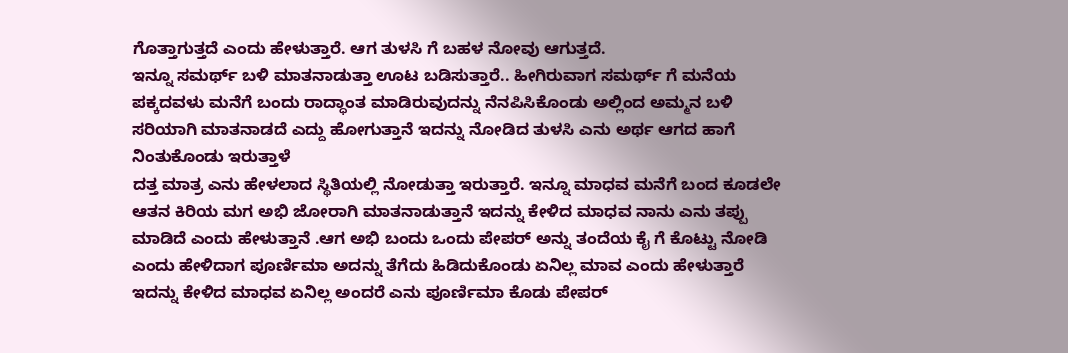ಗೊತ್ತಾಗುತ್ತದೆ ಎಂದು ಹೇಳುತ್ತಾರೆ. ಆಗ ತುಳಸಿ ಗೆ ಬಹಳ ನೋವು ಆಗುತ್ತದೆ.
ಇನ್ನೂ ಸಮರ್ಥ್ ಬಳಿ ಮಾತನಾಡುತ್ತಾ ಊಟ ಬಡಿಸುತ್ತಾರೆ.. ಹೀಗಿರುವಾಗ ಸಮರ್ಥ್ ಗೆ ಮನೆಯ ಪಕ್ಕದವಳು ಮನೆಗೆ ಬಂದು ರಾದ್ಧಾಂತ ಮಾಡಿರುವುದನ್ನು ನೆನಪಿಸಿಕೊಂಡು ಅಲ್ಲಿಂದ ಅಮ್ಮನ ಬಳಿ ಸರಿಯಾಗಿ ಮಾತನಾಡದೆ ಎದ್ದು ಹೋಗುತ್ತಾನೆ ಇದನ್ನು ನೋಡಿದ ತುಳಸಿ ಎನು ಅರ್ಥ ಆಗದ ಹಾಗೆ ನಿಂತುಕೊಂಡು ಇರುತ್ತಾಳೆ
ದತ್ತ ಮಾತ್ರ ಎನು ಹೇಳಲಾದ ಸ್ಥಿತಿಯಲ್ಲಿ ನೋಡುತ್ತಾ ಇರುತ್ತಾರೆ. ಇನ್ನೂ ಮಾಧವ ಮನೆಗೆ ಬಂದ ಕೂಡಲೇ ಆತನ ಕಿರಿಯ ಮಗ ಅಭಿ ಜೋರಾಗಿ ಮಾತನಾಡುತ್ತಾನೆ ಇದನ್ನು ಕೇಳಿದ ಮಾಧವ ನಾನು ಎನು ತಪ್ಪು ಮಾಡಿದೆ ಎಂದು ಹೇಳುತ್ತಾನೆ .ಆಗ ಅಭಿ ಬಂದು ಒಂದು ಪೇಪರ್ ಅನ್ನು ತಂದೆಯ ಕೈ ಗೆ ಕೊಟ್ಟು ನೋಡಿ ಎಂದು ಹೇಳಿದಾಗ ಪೂರ್ಣಿಮಾ ಅದನ್ನು ತೆಗೆದು ಹಿಡಿದುಕೊಂಡು ಏನಿಲ್ಲ ಮಾವ ಎಂದು ಹೇಳುತ್ತಾರೆ
ಇದನ್ನು ಕೇಳಿದ ಮಾಧವ ಏನಿಲ್ಲ ಅಂದರೆ ಎನು ಪೂರ್ಣಿಮಾ ಕೊಡು ಪೇಪರ್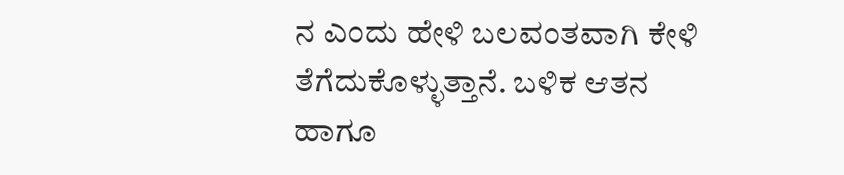ನ ಎಂದು ಹೇಳಿ ಬಲವಂತವಾಗಿ ಕೇಳಿ ತೆಗೆದುಕೊಳ್ಳುತ್ತಾನೆ. ಬಳಿಕ ಆತನ ಹಾಗೂ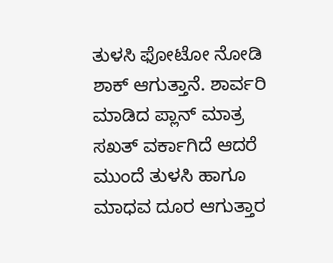ತುಳಸಿ ಫೋಟೋ ನೋಡಿ ಶಾಕ್ ಆಗುತ್ತಾನೆ. ಶಾರ್ವರಿ ಮಾಡಿದ ಪ್ಲಾನ್ ಮಾತ್ರ ಸಖತ್ ವರ್ಕಾಗಿದೆ ಆದರೆ ಮುಂದೆ ತುಳಸಿ ಹಾಗೂ ಮಾಧವ ದೂರ ಆಗುತ್ತಾರ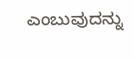ಎಂಬುವುದನ್ನು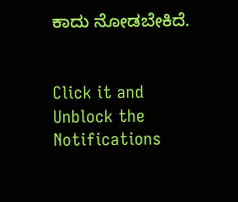ಕಾದು ನೋಡಬೇಕಿದೆ.


Click it and Unblock the Notifications